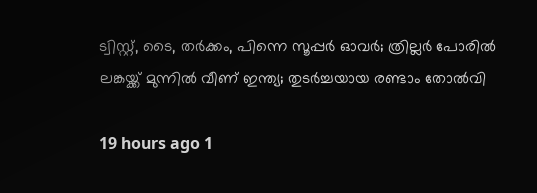ട്വിസ്റ്റ്, ടൈ, തർക്കം, പിന്നെ സൂപ്പർ ഓവർ; ത്രില്ലർ പോരിൽ ലങ്കയ്ക്ക് മുന്നിൽ വീണ് ഇന്ത്യ; തുടർച്ചയായ രണ്ടാം തോൽവി

19 hours ago 1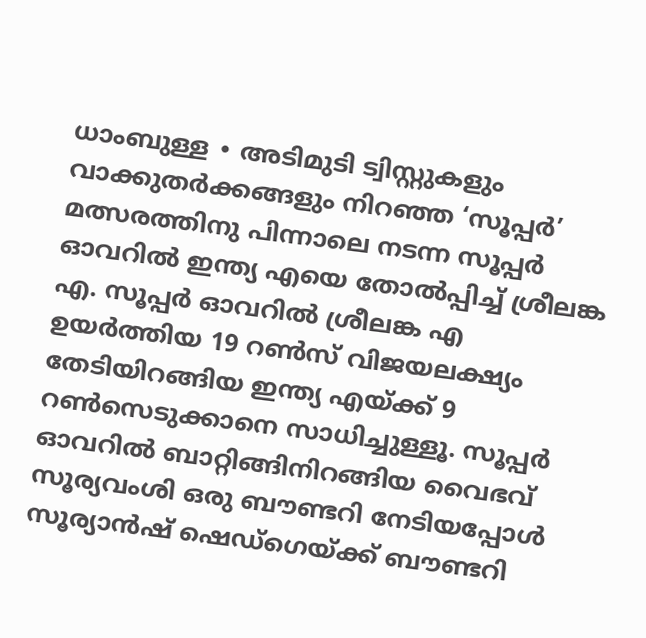ധാംബുള്ള ∙ അടിമുടി ട്വിസ്റ്റുകളും വാക്കുതർക്കങ്ങളും നിറഞ്ഞ ‘സൂപ്പർ’ മത്സരത്തിനു പിന്നാലെ നടന്ന സൂപ്പർ ഓവറിൽ ഇന്ത്യ എയെ തോൽപ്പിച്ച് ശ്രീലങ്ക എ. സൂപ്പർ ഓവറിൽ ശ്രീലങ്ക എ ഉയർത്തിയ 19 റൺസ് വിജയലക്ഷ്യം തേടിയിറങ്ങിയ ഇന്ത്യ എയ്ക്ക് 9 റൺസെടുക്കാനെ സാധിച്ചുള്ളൂ. സൂപ്പർ ഓവറിൽ ബാറ്റിങ്ങിനിറങ്ങിയ വൈഭവ് സൂര്യവംശി ഒരു ബൗണ്ടറി നേടിയപ്പോൾ സൂര്യാൻഷ് ഷെഡ്ഗെയ്ക്ക് ബൗണ്ടറി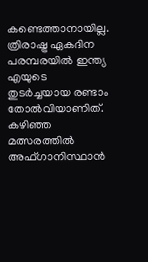കണ്ടെത്താനായില്ല. ത്രിരാഷ്ട്ര ഏകദിന പരമ്പരയിൽ ഇന്ത്യ എയുടെ തുടർച്ചയായ രണ്ടാം തോൽവിയാണിത്. കഴിഞ്ഞ മത്സരത്തിൽ അഫ്ഗാനിസ്ഥാൻ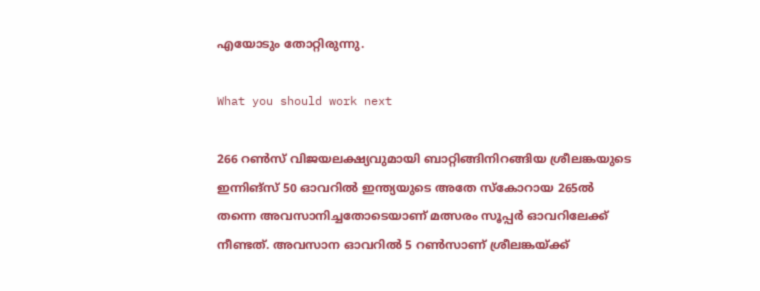എയോടും തോറ്റിരുന്നു.

What you should work next

266 റൺസ് വിജയലക്ഷ്യവുമായി ബാറ്റിങ്ങിനിറങ്ങിയ ശ്രീലങ്കയുടെ ഇന്നിങ്സ് 50 ഓവറിൽ ഇന്ത്യയുടെ അതേ സ്കോറായ 265ൽ തന്നെ അവസാനിച്ചതോടെയാണ് മത്സരം സൂപ്പർ ഓവറിലേക്ക് നീണ്ടത്. അവസാന ഓവറിൽ 5 റൺസാണ് ശ്രീലങ്കയ്ക്ക്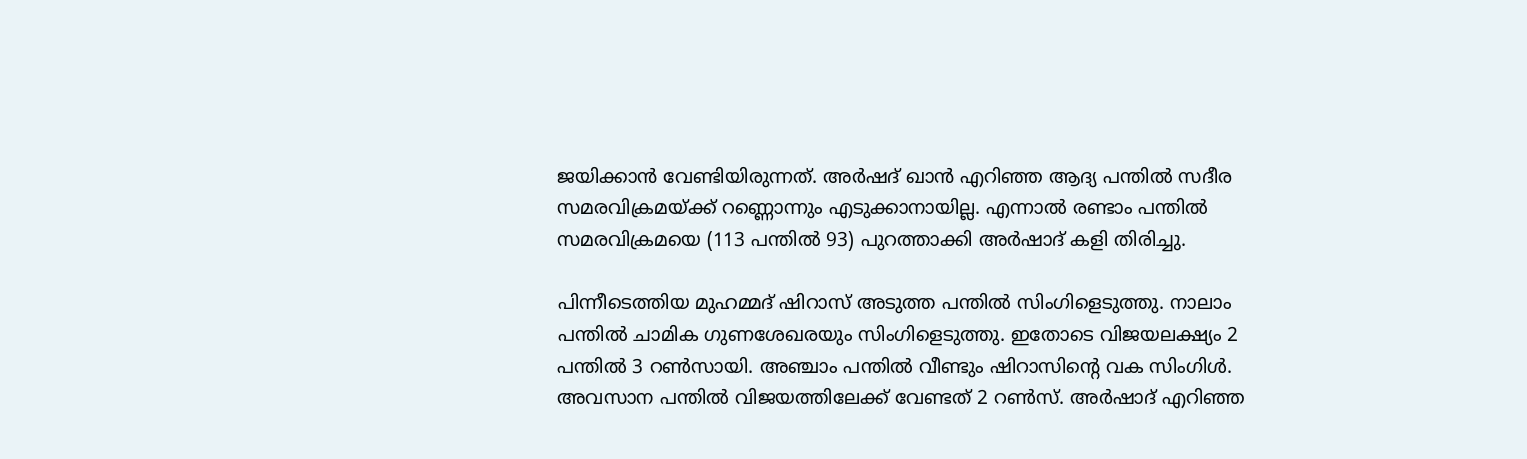ജയിക്കാൻ വേണ്ടിയിരുന്നത്. അർഷദ് ഖാൻ എറിഞ്ഞ ആദ്യ പന്തിൽ സദീര സമരവിക്രമയ്ക്ക് റണ്ണൊന്നും എടുക്കാനായില്ല. എന്നാൽ രണ്ടാം പന്തിൽ സമരവിക്രമയെ (113 പന്തിൽ 93) പുറത്താക്കി അർഷാദ് കളി തിരിച്ചു.

പിന്നീടെത്തിയ മുഹമ്മദ് ഷിറാസ് അടുത്ത പന്തിൽ സിംഗിളെടുത്തു. നാലാം പന്തിൽ ചാമിക ഗുണശേഖരയും സിംഗിളെടുത്തു. ഇതോടെ വിജയലക്ഷ്യം 2 പന്തിൽ 3 റൺസായി. അഞ്ചാം പന്തിൽ വീണ്ടും ഷിറാസിന്റെ വക സിംഗിൾ. അവസാന പന്തിൽ വിജയത്തിലേക്ക് വേണ്ടത് 2 റൺസ്. അർഷാദ് എറിഞ്ഞ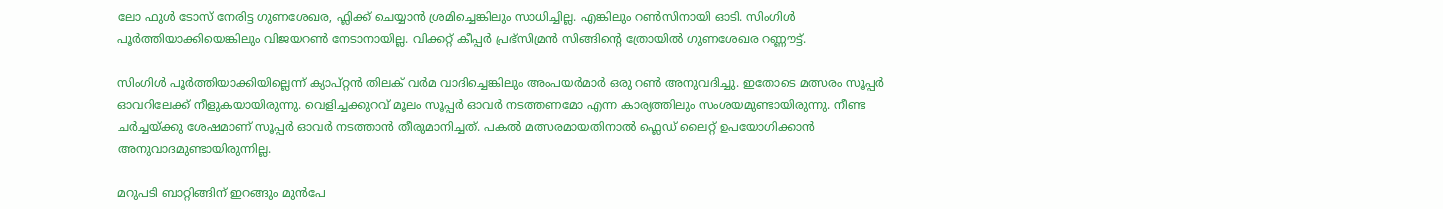ലോ ഫുൾ ടോസ് നേരിട്ട ഗുണശേഖര, ഫ്ലിക്ക് ചെയ്യാൻ ശ്രമിച്ചെങ്കിലും സാധിച്ചില്ല. എങ്കിലും റൺസിനായി ഓടി. സിംഗിൾ പൂർത്തിയാക്കിയെങ്കിലും വിജയറൺ നേടാനായില്ല. വിക്കറ്റ് കീപ്പർ പ്രഭ്‌സിമ്രൻ സിങ്ങിന്റെ ത്രോയിൽ ഗുണശേഖര റണ്ണൗട്ട്.

സിംഗിൾ പൂർത്തിയാക്കിയില്ലെന്ന് ക്യാപ്റ്റൻ തിലക് വർമ വാദിച്ചെങ്കിലും അംപയർമാർ ഒരു റൺ അനുവദിച്ചു. ഇതോടെ മത്സരം സൂപ്പർ ഓവറിലേക്ക് നീളുകയായിരുന്നു. വെളിച്ചക്കുറവ് മൂലം സൂപ്പർ ഓവർ നടത്തണമോ എന്ന കാര്യത്തിലും സംശയമുണ്ടായിരുന്നു. നീണ്ട ചർച്ചയ്ക്കു ശേഷമാണ് സൂപ്പർ ഓവർ നടത്താൻ തീരുമാനിച്ചത്. പകൽ മത്സരമായതിനാൽ ഫ്ലെഡ് ലൈറ്റ് ഉപയോഗിക്കാൻ അനുവാദമുണ്ടായിരുന്നില്ല.

മറുപടി ബാറ്റിങ്ങിന് ഇറങ്ങും മുൻപേ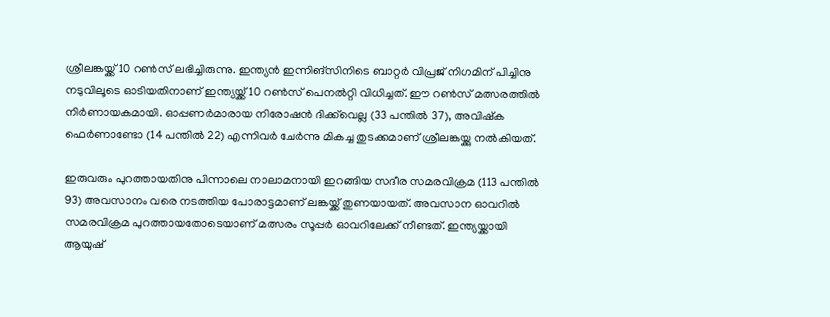ശ്രീലങ്കയ്ക്ക് 10 റൺസ് ലഭിച്ചിരുന്നു. ഇന്ത്യൻ ഇന്നിങ്സിനിടെ ബാറ്റർ വിപ്രജ് നിഗമിന് പിച്ചിനു നടുവിലൂടെ ഓടിയതിനാണ് ഇന്ത്യയ്ക്ക് 10 റൺസ് പെനൽറ്റി വിധിച്ചത്. ഈ റൺസ് മത്സരത്തിൽ നിർണായകമായി. ഓപ്പണർമാരായ നിരോഷൻ ദിക്ക്‌വെല്ല (33 പന്തിൽ 37), അവിഷ്‌ക ഫെർണാണ്ടോ (14 പന്തിൽ 22) എന്നിവർ ചേർന്നു മികച്ച തുടക്കമാണ് ശ്രീലങ്കയ്ക്കു നൽകിയത്.

ഇരുവരും പുറത്തായതിനു പിന്നാലെ നാലാമനായി ഇറങ്ങിയ സദീര സമരവിക്രമ (113 പന്തിൽ 93) അവസാനം വരെ നടത്തിയ പോരാട്ടമാണ് ലങ്കയ്ക്ക് തുണയായത്. അവസാന ഓവറിൽ സമരവിക്രമ പുറത്തായതോടെയാണ് മത്സരം സൂപ്പർ ഓവറിലേക്ക് നീണ്ടത്. ഇന്ത്യയ്ക്കായി ആയുഷ്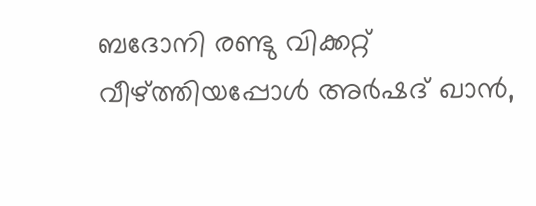ബദോനി രണ്ടു വിക്കറ്റ് വീഴ്ത്തിയപ്പോൾ അർഷദ് ഖാൻ,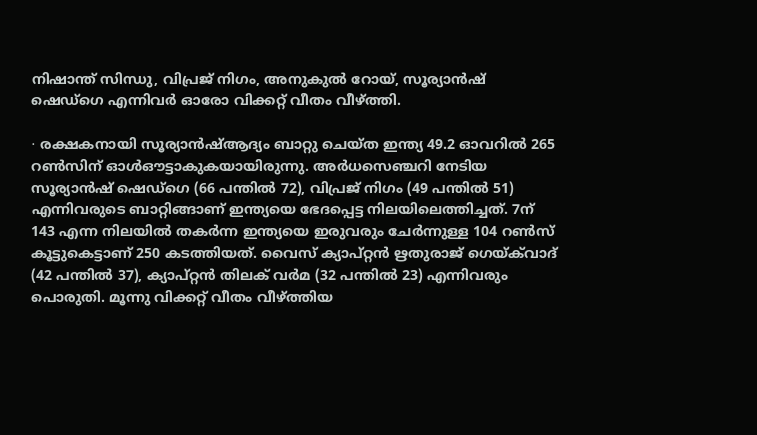നിഷാന്ത് സിന്ധു, വിപ്രജ് നിഗം, അനുകുൽ റോയ്, സൂര്യാൻഷ് ഷെഡ്ഗെ എന്നിവർ ഓരോ വിക്കറ്റ് വീതം വീഴ്ത്തി.

∙ രക്ഷകനായി സൂര്യാൻഷ്ആദ്യം ബാറ്റു ചെയ്ത ഇന്ത്യ 49.2 ഓവറിൽ 265 റൺസിന് ഓൾഔട്ടാകുകയായിരുന്നു. അർധസെഞ്ചറി നേടിയ സൂര്യാൻഷ് ഷെഡ്ഗെ (66 പന്തിൽ 72), വിപ്രജ് നിഗം (49 പന്തിൽ 51) എന്നിവരുടെ ബാറ്റിങ്ങാണ് ഇന്ത്യയെ ഭേദപ്പെട്ട നിലയിലെത്തിച്ചത്. 7ന് 143 എന്ന നിലയിൽ തകർന്ന ഇന്ത്യയെ ഇരുവരും ചേർന്നുള്ള 104 റൺസ് കൂട്ടുകെട്ടാണ് 250 കടത്തിയത്. വൈസ് ക്യാപ്റ്റൻ ഋതുരാജ് ഗെയ്‍ക്‌വാദ് (42 പന്തിൽ 37), ക്യാപ്റ്റൻ തിലക് വർമ (32 പന്തിൽ 23) എന്നിവരും പൊരുതി. മൂന്നു വിക്കറ്റ് വീതം വീഴ്ത്തിയ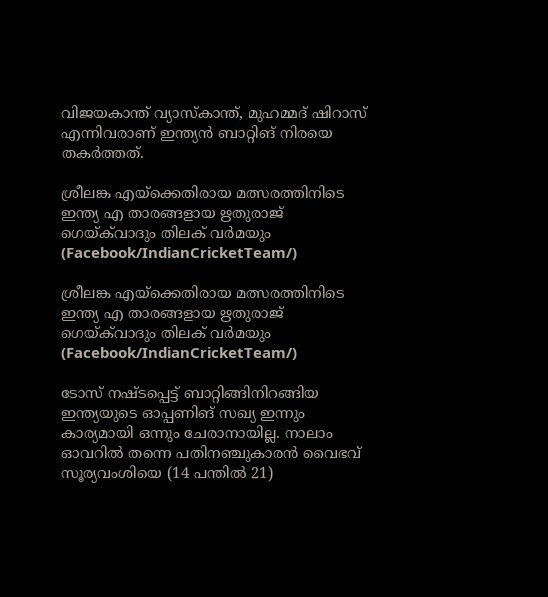വിജയകാന്ത് വ്യാസ്‌കാന്ത്, മുഹമ്മദ് ഷിറാസ് എന്നിവരാണ് ഇന്ത്യൻ ബാറ്റിങ് നിരയെ തകർത്തത്.

ശ്രീലങ്ക എയ്‌ക്കെതിരായ മത്സരത്തിനിടെ ഇന്ത്യ എ താരങ്ങളായ ഋതുരാജ് ഗെയ്‌‌ക്‌വാദും തിലക് വർമയും (Facebook/IndianCricketTeam/)

ശ്രീലങ്ക എയ്‌ക്കെതിരായ മത്സരത്തിനിടെ ഇന്ത്യ എ താരങ്ങളായ ഋതുരാജ് ഗെയ്‌‌ക്‌വാദും തിലക് വർമയും (Facebook/IndianCricketTeam/)

ടോസ് നഷ്ടപ്പെട്ട് ബാറ്റിങ്ങിനിറങ്ങിയ ഇന്ത്യയുടെ ഓപ്പണിങ് സഖ്യ ഇന്നും കാര്യമായി ഒന്നും ചേരാനായില്ല. നാലാം ഓവറിൽ തന്നെ പതിനഞ്ചുകാരൻ വൈഭവ് സൂര്യവംശിയെ (14 പന്തിൽ 21)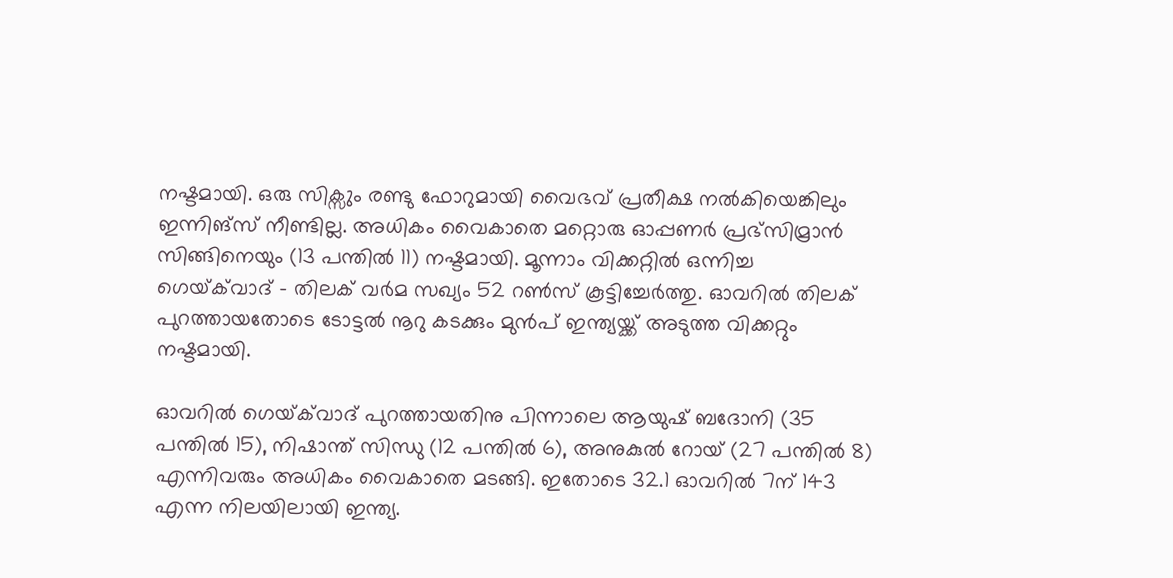നഷ്ടമായി. ഒരു സിക്സും രണ്ടു ഫോറുമായി വൈഭവ് പ്രതീക്ഷ നൽകിയെങ്കിലും ഇന്നിങ്സ് നീണ്ടില്ല. അധികം വൈകാതെ മറ്റൊരു ഓപ്പണർ പ്രഭ്‍സിമ്രാൻ സിങ്ങിനെയും (13 പന്തിൽ 11) നഷ്ടമായി. മൂന്നാം വിക്കറ്റിൽ ഒന്നിച്ച ഗെയ്‌ക്‌വാദ് – തിലക് വർമ സഖ്യം 52 റൺസ് കൂട്ടിച്ചേർത്തു. ഓവറിൽ തിലക് പുറത്തായതോടെ ടോട്ടൽ നൂറു കടക്കും മുൻപ് ഇന്ത്യയ്ക്ക് അടുത്ത വിക്കറ്റും നഷ്ടമായി.

ഓവറിൽ ഗെയ്‍ക്‌വാദ് പുറത്തായതിനു പിന്നാലെ ആയുഷ് ബദോനി (35 പന്തിൽ 15), നിഷാന്ത് സിന്ധു (12 പന്തിൽ 6), അനുകുൽ റോയ് (27 പന്തിൽ 8) എന്നിവരും അധികം വൈകാതെ മടങ്ങി. ഇതോടെ 32.1 ഓവറിൽ 7ന് 143 എന്ന നിലയിലായി ഇന്ത്യ.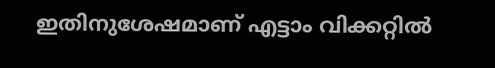ഇതിനുശേഷമാണ് എട്ടാം വിക്കറ്റിൽ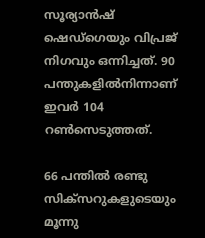സൂര്യാൻഷ് ഷെഡ്ഗെയും വിപ്രജ് നിഗവും ഒന്നിച്ചത്. 90 പന്തുകളിൽനിന്നാണ് ഇവർ 104 റൺസെടുത്തത്.

66 പന്തിൽ രണ്ടു സിക്സറുകളുടെയും മൂന്നു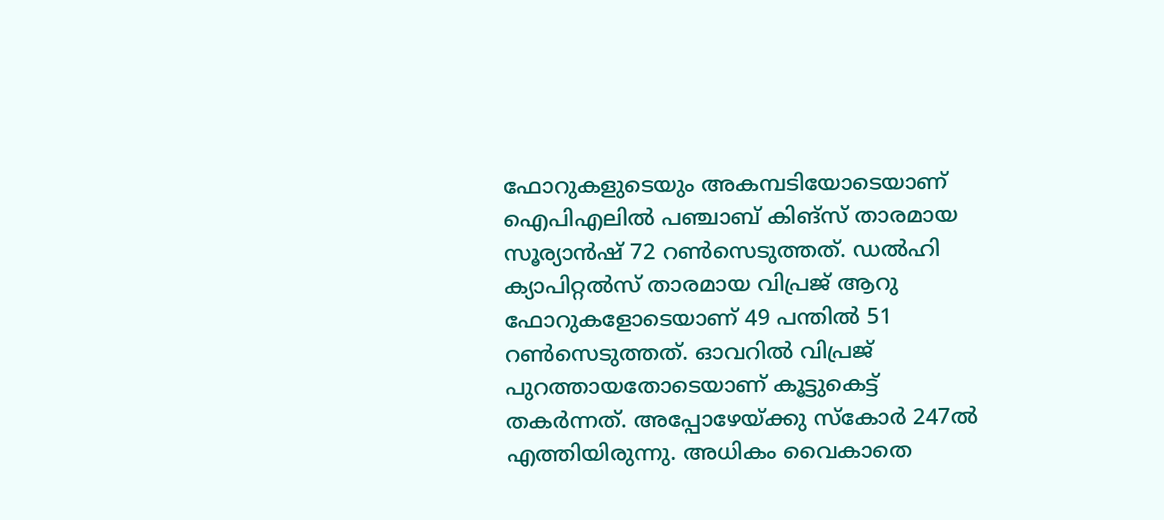ഫോറുകളുടെയും അകമ്പടിയോടെയാണ് ഐപിഎലിൽ പഞ്ചാബ് കിങ്സ് താരമായ സൂര്യാൻഷ് 72 റൺസെടുത്തത്. ഡൽഹി ക്യാപിറ്റൽസ് താരമായ വിപ്രജ് ആറു ഫോറുകളോടെയാണ് 49 പന്തിൽ 51 റൺസെടുത്തത്. ഓവറിൽ വിപ്രജ് പുറത്തായതോടെയാണ് കൂട്ടുകെട്ട് തകർന്നത്. അപ്പോഴേയ്ക്കു സ്കോർ 247ൽ എത്തിയിരുന്നു. അധികം വൈകാതെ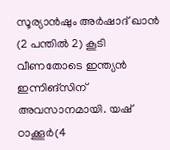സൂര്യാൻഷും അർഷാദ് ഖാൻ (2 പന്തിൽ 2) കൂടി വീണതോടെ ഇന്ത്യൻ ഇന്നിങ്സിന് അവസാനമായി. യഷ് ഠാക്കൂർ(4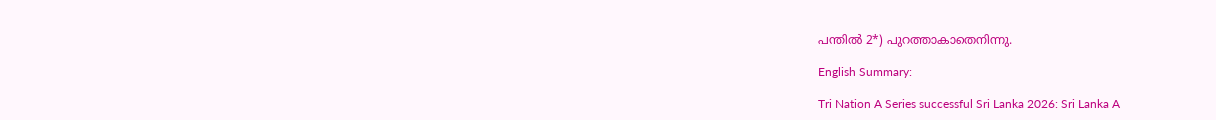പന്തിൽ 2*) പുറത്താകാതെനിന്നു.

English Summary:

Tri Nation A Series successful Sri Lanka 2026: Sri Lanka A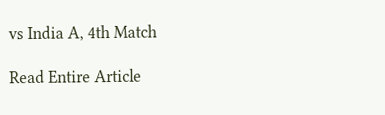vs India A, 4th Match

Read Entire Article